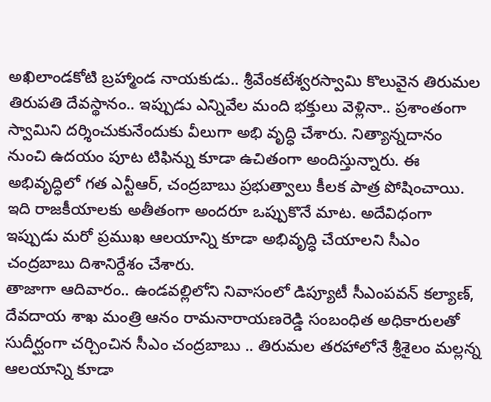అఖిలాండకోటి బ్రహ్మాండ నాయకుడు.. శ్రీవేంకటేశ్వరస్వామి కొలువైన తిరుమల తిరుపతి దేవస్థానం.. ఇప్పుడు ఎన్నివేల మంది భక్తులు వెళ్లినా.. ప్రశాంతంగా స్వామిని దర్శించుకునేందుకు వీలుగా అభి వృద్ధి చేశారు. నిత్యాన్నదానం నుంచి ఉదయం పూట టిఫిన్ను కూడా ఉచితంగా అందిస్తున్నారు. ఈ అభివృద్ధిలో గత ఎన్టీఆర్, చంద్రబాబు ప్రభుత్వాలు కీలక పాత్ర పోషించాయి. ఇది రాజకీయాలకు అతీతంగా అందరూ ఒప్పుకొనే మాట. అదేవిధంగా ఇప్పుడు మరో ప్రముఖ ఆలయాన్ని కూడా అభివృద్ధి చేయాలని సీఎం చంద్రబాబు దిశానిర్దేశం చేశారు.
తాజాగా ఆదివారం.. ఉండవల్లిలోని నివాసంలో డిప్యూటీ సీఎంపవన్ కల్యాణ్, దేవదాయ శాఖ మంత్రి ఆనం రామనారాయణరెడ్డి సంబంధిత అధికారులతో సుదీర్ఘంగా చర్చించిన సీఎం చంద్రబాబు .. తిరుమల తరహాలోనే శ్రీశైలం మల్లన్న ఆలయాన్ని కూడా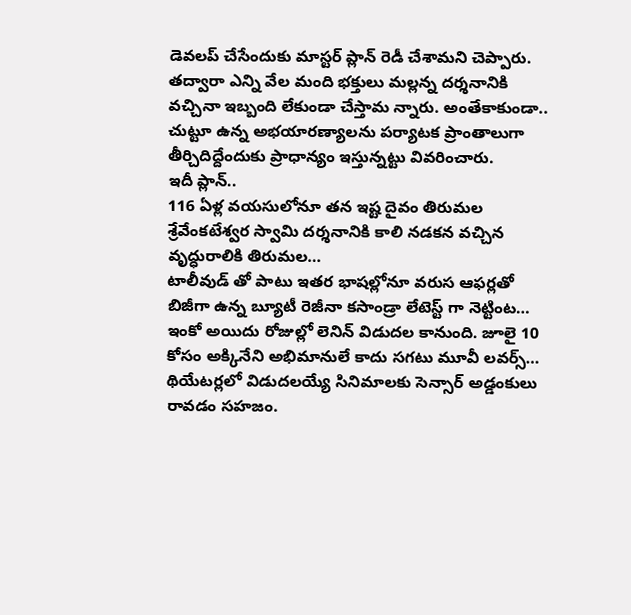డెవలప్ చేసేందుకు మాస్టర్ ప్లాన్ రెడీ చేశామని చెప్పారు. తద్వారా ఎన్ని వేల మంది భక్తులు మల్లన్న దర్శనానికి వచ్చినా ఇబ్బంది లేకుండా చేస్తామ న్నారు. అంతేకాకుండా.. చుట్టూ ఉన్న అభయారణ్యాలను పర్యాటక ప్రాంతాలుగా తీర్చిదిద్దేందుకు ప్రాధాన్యం ఇస్తున్నట్టు వివరించారు.
ఇదీ ప్లాన్..
116 ఏళ్ల వయసులోనూ తన ఇష్ట దైవం తిరుమల శ్రేవేంకటేశ్వర స్వామి దర్శనానికి కాలి నడకన వచ్చిన వృద్ధురాలికి తిరుమల…
టాలీవుడ్ తో పాటు ఇతర భాషల్లోనూ వరుస ఆఫర్లతో బిజీగా ఉన్న బ్యూటీ రెజీనా కసాండ్రా లేటెస్ట్ గా నెట్టింట…
ఇంకో అయిదు రోజుల్లో లెనిన్ విడుదల కానుంది. జూలై 10 కోసం అక్కినేని అభిమానులే కాదు సగటు మూవీ లవర్స్…
థియేటర్లలో విడుదలయ్యే సినిమాలకు సెన్సార్ అడ్డంకులు రావడం సహజం.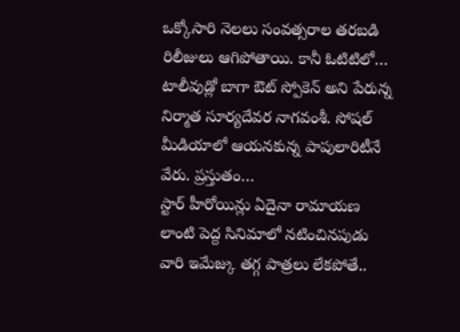ఒక్కోసారి నెలలు సంవత్సరాల తరబడి రిలీజులు ఆగిపోతాయి. కానీ ఓటిటిలో…
టాలీవుడ్లో బాగా ఔట్ స్పోకెన్ అని పేరున్న నిర్మాత సూర్యదేవర నాగవంశీ. సోషల్ మీడియాలో ఆయనకున్న పాపులారిటీనే వేరు. ప్రస్తుతం…
స్టార్ హీరోయిన్లు ఏదైనా రామాయణ లాంటి పెద్ద సినిమాలో నటించినపుడు వారి ఇమేజ్కు తగ్గ పాత్రలు లేకపోతే..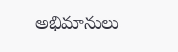అభిమానులు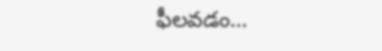ఫీలవడం…